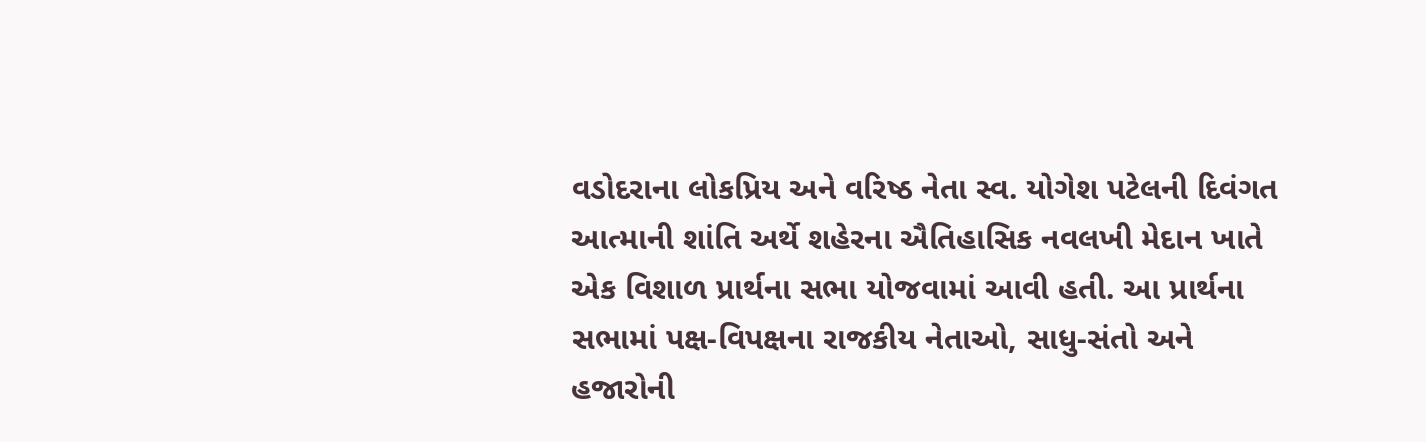વડોદરાના લોકપ્રિય અને વરિષ્ઠ નેતા સ્વ. યોગેશ પટેલની દિવંગત આત્માની શાંતિ અર્થે શહેરના ઐતિહાસિક નવલખી મેદાન ખાતે એક વિશાળ પ્રાર્થના સભા યોજવામાં આવી હતી. આ પ્રાર્થના સભામાં પક્ષ-વિપક્ષના રાજકીય નેતાઓ, સાધુ-સંતો અને હજારોની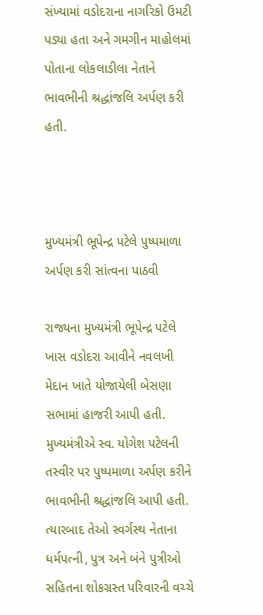સંખ્યામાં વડોદરાના નાગરિકો ઉમટી પડ્યા હતા અને ગમગીન માહોલમાં પોતાના લોકલાડીલા નેતાને ભાવભીની શ્રદ્ધાંજલિ અર્પણ કરી હતી.



મુખ્યમંત્રી ભૂપેન્દ્ર પટેલે પુષ્પમાળા અર્પણ કરી સાંત્વના પાઠવી

રાજ્યના મુખ્યમંત્રી ભૂપેન્દ્ર પટેલે ખાસ વડોદરા આવીને નવલખી મેદાન ખાતે યોજાયેલી બેસણા સભામાં હાજરી આપી હતી. મુખ્યમંત્રીએ સ્વ. યોગેશ પટેલની તસ્વીર પર પુષ્પમાળા અર્પણ કરીને ભાવભીની શ્રદ્ધાંજલિ આપી હતી. ત્યારબાદ તેઓ સ્વર્ગસ્થ નેતાના ધર્મપત્ની, પુત્ર અને બંને પુત્રીઓ સહિતના શોકગ્રસ્ત પરિવારની વચ્ચે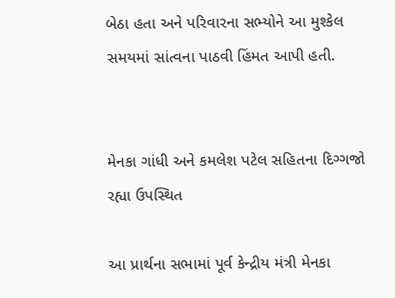બેઠા હતા અને પરિવારના સભ્યોને આ મુશ્કેલ સમયમાં સાંત્વના પાઠવી હિંમત આપી હતી.


મેનકા ગાંધી અને કમલેશ પટેલ સહિતના દિગ્ગજો રહ્યા ઉપસ્થિત

આ પ્રાર્થના સભામાં પૂર્વ કેન્દ્રીય મંત્રી મેનકા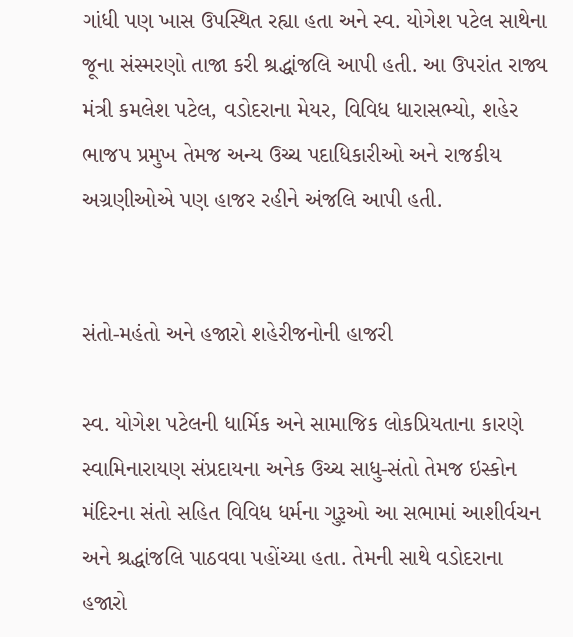ગાંધી પણ ખાસ ઉપસ્થિત રહ્યા હતા અને સ્વ. યોગેશ પટેલ સાથેના જૂના સંસ્મરણો તાજા કરી શ્રદ્ધાંજલિ આપી હતી. આ ઉપરાંત રાજ્ય મંત્રી કમલેશ પટેલ, વડોદરાના મેયર, વિવિધ ધારાસભ્યો, શહેર ભાજપ પ્રમુખ તેમજ અન્ય ઉચ્ચ પદાધિકારીઓ અને રાજકીય અગ્રણીઓએ પણ હાજર રહીને અંજલિ આપી હતી.


સંતો-મહંતો અને હજારો શહેરીજનોની હાજરી

સ્વ. યોગેશ પટેલની ધાર્મિક અને સામાજિક લોકપ્રિયતાના કારણે સ્વામિનારાયણ સંપ્રદાયના અનેક ઉચ્ચ સાધુ-સંતો તેમજ ઇસ્કોન મંદિરના સંતો સહિત વિવિધ ધર્મના ગુરૂઓ આ સભામાં આશીર્વચન અને શ્રદ્ધાંજલિ પાઠવવા પહોંચ્યા હતા. તેમની સાથે વડોદરાના હજારો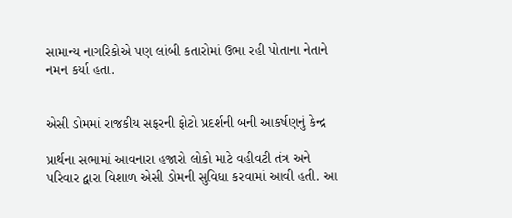સામાન્ય નાગરિકોએ પણ લાંબી કતારોમાં ઉભા રહી પોતાના નેતાને નમન કર્યા હતા.


એસી ડોમમાં રાજકીય સફરની ફોટો પ્રદર્શની બની આકર્ષણનું કેન્દ્ર

પ્રાર્થના સભામાં આવનારા હજારો લોકો માટે વહીવટી તંત્ર અને પરિવાર દ્વારા વિશાળ એસી ડોમની સુવિધા કરવામાં આવી હતી. આ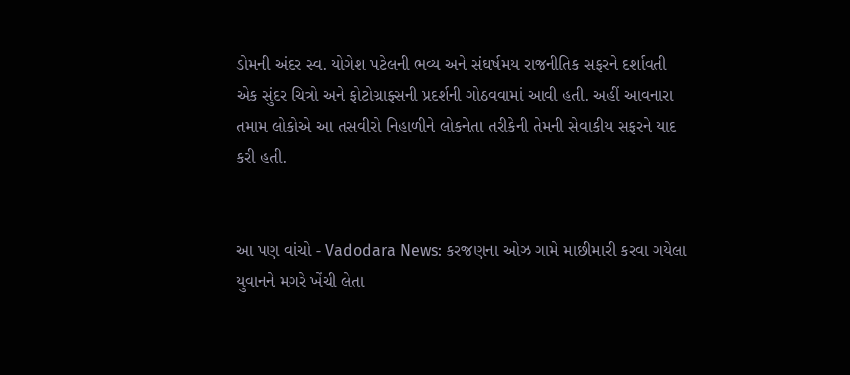ડોમની અંદર સ્વ. યોગેશ પટેલની ભવ્ય અને સંઘર્ષમય રાજનીતિક સફરને દર્શાવતી એક સુંદર ચિત્રો અને ફોટોગ્રાફ્સની પ્રદર્શની ગોઠવવામાં આવી હતી. અહીં આવનારા તમામ લોકોએ આ તસવીરો નિહાળીને લોકનેતા તરીકેની તેમની સેવાકીય સફરને યાદ કરી હતી.


આ પણ વાંચો - Vadodara News: કરજણના ઓઝ ગામે માછીમારી કરવા ગયેલા યુવાનને મગરે ખેંચી લેતા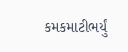કમકમાટીભર્યું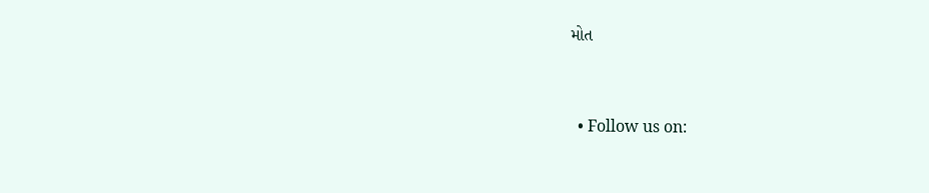મોત


  • Follow us on: